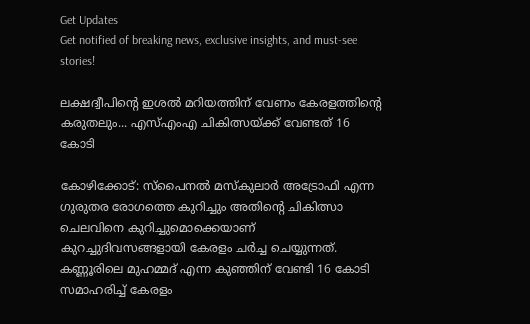Get Updates
Get notified of breaking news, exclusive insights, and must-see stories!

ലക്ഷദ്വീപിന്റെ ഇശല്‍ മറിയത്തിന് വേണം കേരളത്തിന്റെ കരുതലും... എസ്എംഎ ചികിത്സയ്ക്ക് വേണ്ടത് 16 കോടി

കോഴിക്കോട്: സ്‌പൈനല്‍ മസ്‌കുലാര്‍ അട്രോഫി എന്ന ഗുരുതര രോഗത്തെ കുറിച്ചും അതിന്റെ ചികിത്സാ ചെലവിനെ കുറിച്ചുമൊക്കെയാണ് കുറച്ചുദിവസങ്ങളായി കേരളം ചര്‍ച്ച ചെയ്യുന്നത്. കണ്ണൂരിലെ മുഹമ്മദ് എന്ന കുഞ്ഞിന് വേണ്ടി 16 കോടി സമാഹരിച്ച് കേരളം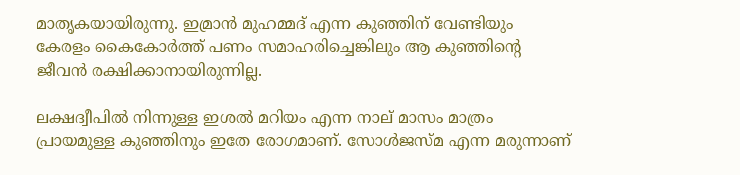മാതൃകയായിരുന്നു. ഇമ്രാന്‍ മുഹമ്മദ് എന്ന കുഞ്ഞിന് വേണ്ടിയും കേരളം കൈകോര്‍ത്ത് പണം സമാഹരിച്ചെങ്കിലും ആ കുഞ്ഞിന്റെ ജീവന്‍ രക്ഷിക്കാനായിരുന്നില്ല.

ലക്ഷദ്വീപില്‍ നിന്നുള്ള ഇശല്‍ മറിയം എന്ന നാല് മാസം മാത്രം പ്രായമുള്ള കുഞ്ഞിനും ഇതേ രോഗമാണ്. സോള്‍ജസ്മ എന്ന മരുന്നാണ്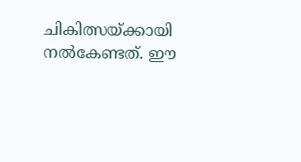ചികിത്സയ്ക്കായി നല്‍കേണ്ടത്. ഈ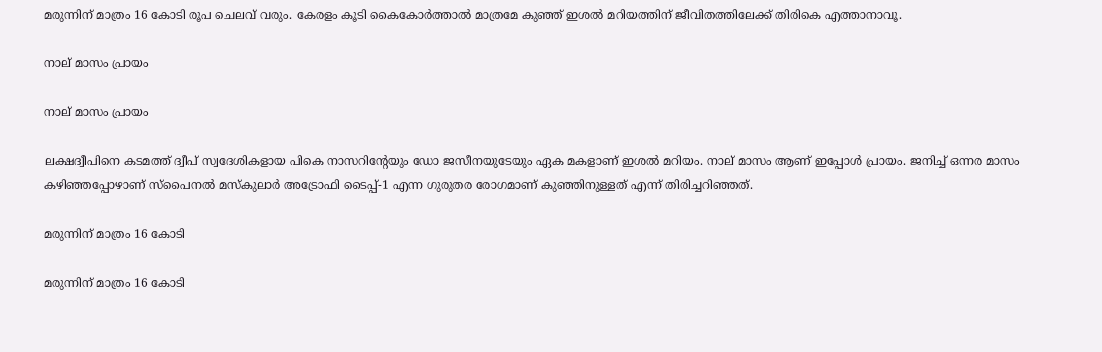മരുന്നിന് മാത്രം 16 കോടി രൂപ ചെലവ് വരും. കേരളം കൂടി കൈകോര്‍ത്താല്‍ മാത്രമേ കുഞ്ഞ് ഇശല്‍ മറിയത്തിന് ജീവിതത്തിലേക്ക് തിരികെ എത്താനാവൂ.

നാല് മാസം പ്രായം

നാല് മാസം പ്രായം

ലക്ഷദ്വീപിനെ കടമത്ത് ദ്വീപ് സ്വദേശികളായ പികെ നാസറിന്റേയും ഡോ ജസീനയുടേയും ഏക മകളാണ് ഇശല്‍ മറിയം. നാല് മാസം ആണ് ഇപ്പോള്‍ പ്രായം. ജനിച്ച് ഒന്നര മാസം കഴിഞ്ഞപ്പോഴാണ് സ്‌പൈനല്‍ മസ്‌കുലാര്‍ അട്രോഫി ടൈപ്പ്-1 എന്ന ഗുരുതര രോഗമാണ് കുഞ്ഞിനുള്ളത് എന്ന് തിരിച്ചറിഞ്ഞത്.

മരുന്നിന് മാത്രം 16 കോടി

മരുന്നിന് മാത്രം 16 കോടി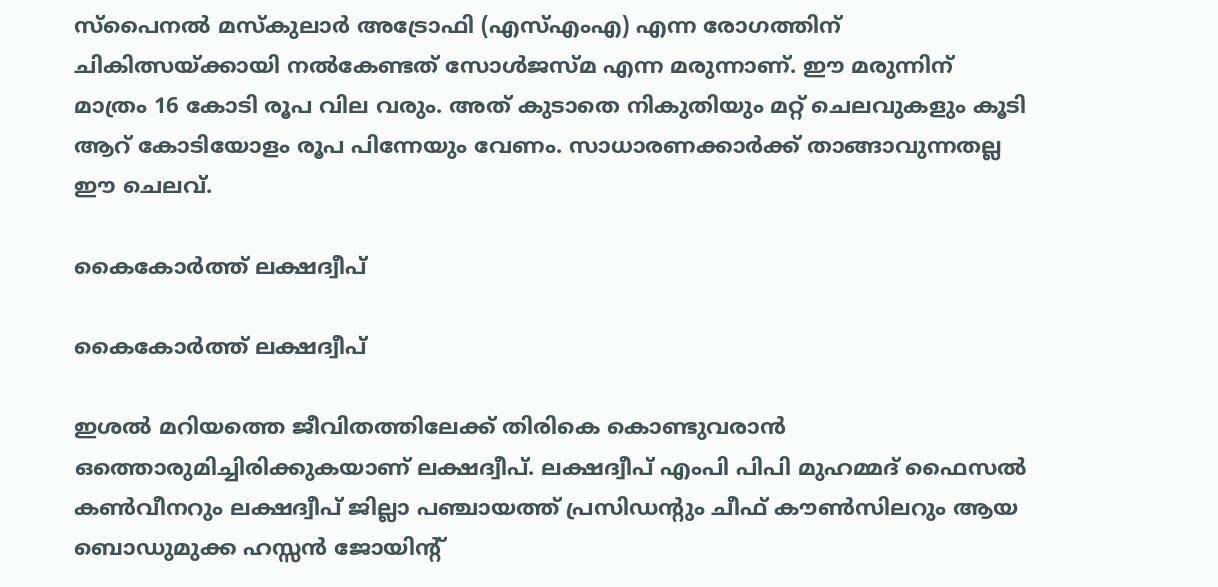സ്‌പൈനല്‍ മസ്‌കുലാര്‍ അട്രോഫി (എസ്എംഎ) എന്ന രോഗത്തിന് ചികിത്സയ്ക്കായി നല്‍കേണ്ടത് സോള്‍ജസ്മ എന്ന മരുന്നാണ്. ഈ മരുന്നിന് മാത്രം 16 കോടി രൂപ വില വരും. അത് കുടാതെ നികുതിയും മറ്റ് ചെലവുകളും കൂടി ആറ് കോടിയോളം രൂപ പിന്നേയും വേണം. സാധാരണക്കാര്‍ക്ക് താങ്ങാവുന്നതല്ല ഈ ചെലവ്.

കൈകോര്‍ത്ത് ലക്ഷദ്വീപ്

കൈകോര്‍ത്ത് ലക്ഷദ്വീപ്

ഇശല്‍ മറിയത്തെ ജീവിതത്തിലേക്ക് തിരികെ കൊണ്ടുവരാന്‍ ഒത്തൊരുമിച്ചിരിക്കുകയാണ് ലക്ഷദ്വീപ്. ലക്ഷദ്വീപ് എംപി പിപി മുഹമ്മദ് ഫൈസല്‍ കണ്‍വീനറും ലക്ഷദ്വീപ് ജില്ലാ പഞ്ചായത്ത് പ്രസിഡന്റും ചീഫ് കൗണ്‍സിലറും ആയ ബൊഡുമുക്ക ഹസ്സന്‍ ജോയിന്റ്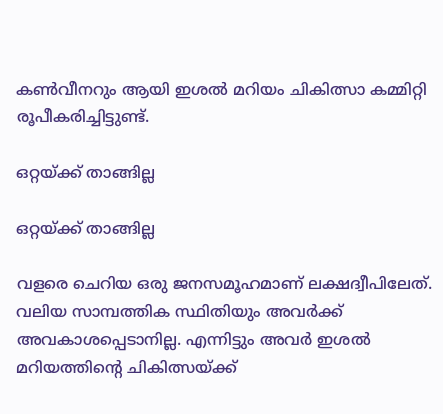കണ്‍വീനറും ആയി ഇശല്‍ മറിയം ചികിത്സാ കമ്മിറ്റി രൂപീകരിച്ചിട്ടുണ്ട്.

ഒറ്റയ്ക്ക് താങ്ങില്ല

ഒറ്റയ്ക്ക് താങ്ങില്ല

വളരെ ചെറിയ ഒരു ജനസമൂഹമാണ് ലക്ഷദ്വീപിലേത്. വലിയ സാമ്പത്തിക സ്ഥിതിയും അവര്‍ക്ക് അവകാശപ്പെടാനില്ല. എന്നിട്ടും അവര്‍ ഇശല്‍ മറിയത്തിന്റെ ചികിത്സയ്ക്ക്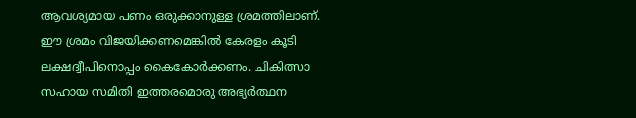ആവശ്യമായ പണം ഒരുക്കാനുള്ള ശ്രമത്തിലാണ്. ഈ ശ്രമം വിജയിക്കണമെങ്കില്‍ കേരളം കൂടി ലക്ഷദ്വീപിനൊപ്പം കൈകോര്‍ക്കണം. ചികിത്സാ സഹായ സമിതി ഇത്തരമൊരു അഭ്യര്‍ത്ഥന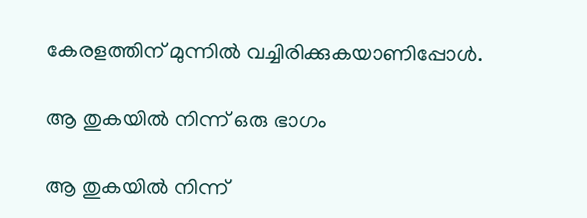കേരളത്തിന് മുന്നില്‍ വച്ചിരിക്കുകയാണിപ്പോള്‍.

ആ തുകയില്‍ നിന്ന് ഒരു ഭാഗം

ആ തുകയില്‍ നിന്ന്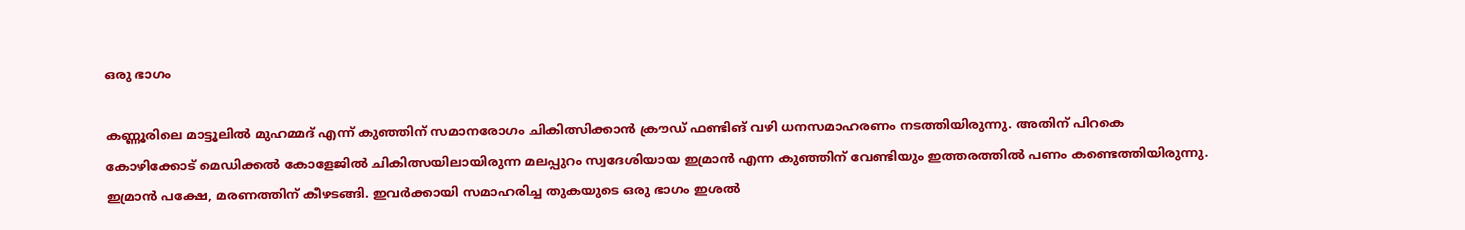ഒരു ഭാഗം

കണ്ണൂരിലെ മാട്ടൂലില്‍ മുഹമ്മദ് എന്ന് കുഞ്ഞിന് സമാനരോഗം ചികിത്സിക്കാന്‍ ക്രൗഡ് ഫണ്ടിങ് വഴി ധനസമാഹരണം നടത്തിയിരുന്നു. അതിന് പിറകെ കോഴിക്കോട് മെഡിക്കല്‍ കോളേജില്‍ ചികിത്സയിലായിരുന്ന മലപ്പുറം സ്വദേശിയായ ഇമ്രാന്‍ എന്ന കുഞ്ഞിന് വേണ്ടിയും ഇത്തരത്തില്‍ പണം കണ്ടെത്തിയിരുന്നു. ഇമ്രാന്‍ പക്ഷേ, മരണത്തിന് കീഴടങ്ങി. ഇവര്‍ക്കായി സമാഹരിച്ച തുകയുടെ ഒരു ഭാഗം ഇശല്‍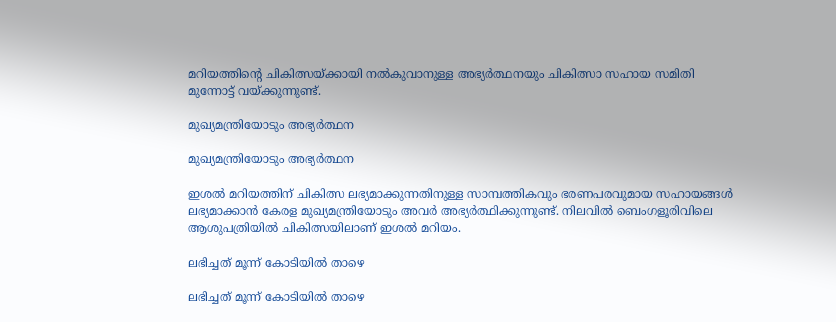മറിയത്തിന്റെ ചികിത്സയ്ക്കായി നല്‍കുവാനുള്ള അഭ്യര്‍ത്ഥനയും ചികിത്സാ സഹായ സമിതി മുന്നോട്ട് വയ്ക്കുന്നുണ്ട്.

മുഖ്യമന്ത്രിയോടും അഭ്യര്‍ത്ഥന

മുഖ്യമന്ത്രിയോടും അഭ്യര്‍ത്ഥന

ഇശല്‍ മറിയത്തിന് ചികിത്സ ലഭ്യമാക്കുന്നതിനുള്ള സാമ്പത്തികവും ഭരണപരവുമായ സഹായങ്ങള്‍ ലഭ്യമാക്കാന്‍ കേരള മുഖ്യമന്ത്രിയോടും അവര്‍ അഭ്യര്‍ത്ഥിക്കുന്നുണ്ട്. നിലവില്‍ ബെംഗളൂരിവിലെ ആശുപത്രിയില്‍ ചികിത്സയിലാണ് ഇശല്‍ മറിയം.

ലഭിച്ചത് മൂന്ന് കോടിയില്‍ താഴെ

ലഭിച്ചത് മൂന്ന് കോടിയില്‍ താഴെ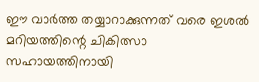ഈ വാര്‍ത്ത തയ്യാറാക്കുന്നത് വരെ ഇശല്‍ മറിയത്തിന്റെ ചികിത്സാ സഹായത്തിനായി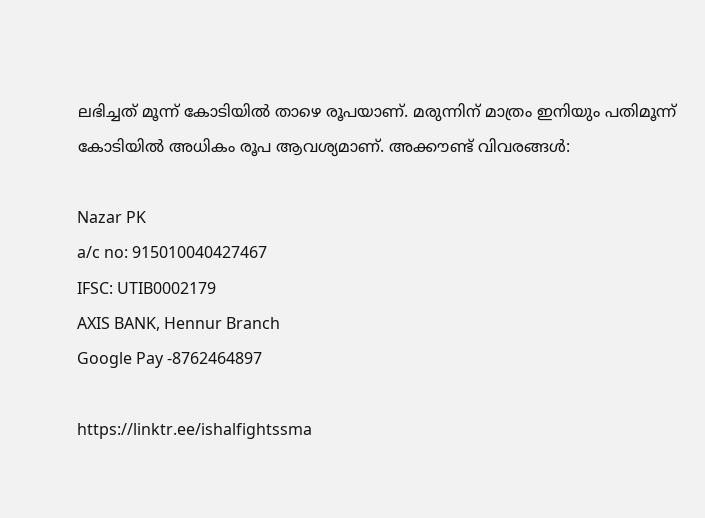ലഭിച്ചത് മൂന്ന് കോടിയില്‍ താഴെ രൂപയാണ്. മരുന്നിന് മാത്രം ഇനിയും പതിമൂന്ന് കോടിയില്‍ അധികം രൂപ ആവശ്യമാണ്. അക്കൗണ്ട് വിവരങ്ങള്‍:

Nazar PK
a/c no: 915010040427467
IFSC: UTIB0002179
AXIS BANK, Hennur Branch
Google Pay -8762464897

https://linktr.ee/ishalfightssma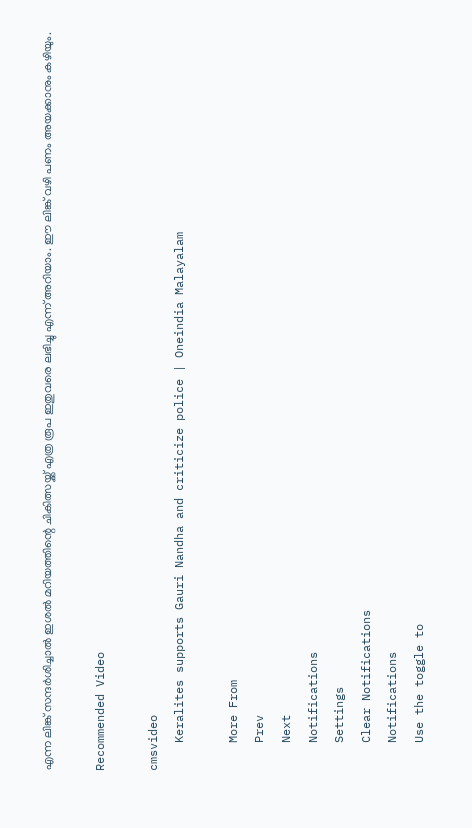എന്ന ലിങ്ക് സന്ദര്‍ശിച്ചാല്‍ ഇശല്‍ മറിയത്തിന്റെ ചികിത്സയ്ക്ക് എത്ര രൂപ ഇതുവരെ ലഭിച്ചു എന്ന് അറിയാം. ഈ ലിങ്ക് വഴി പണം അയക്കാനും കഴിയും.

Recommended Video

cmsvideo
    Keralites supports Gauri Nandha and criticize police | Oneindia Malayalam

    More From
    Prev
    Next
    Notifications
    Settings
    Clear Notifications
    Notifications
    Use the toggle to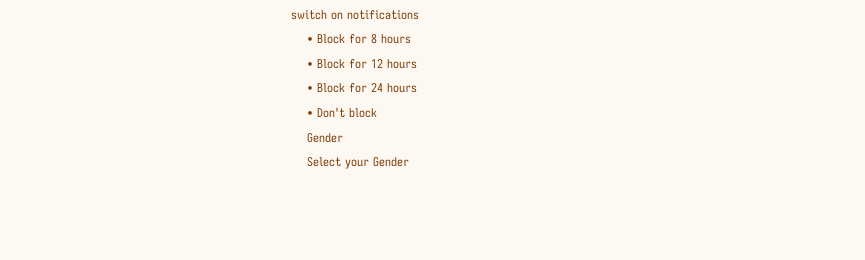switch on notifications
    • Block for 8 hours
    • Block for 12 hours
    • Block for 24 hours
    • Don't block
    Gender
    Select your Gender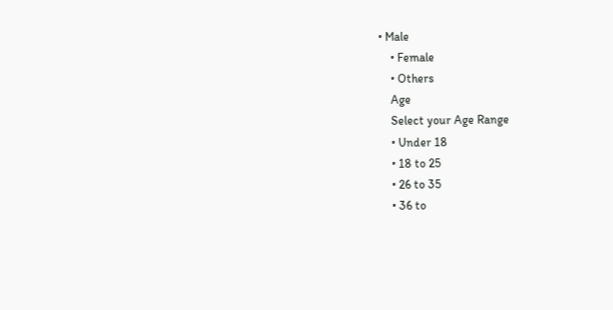• Male
    • Female
    • Others
    Age
    Select your Age Range
    • Under 18
    • 18 to 25
    • 26 to 35
    • 36 to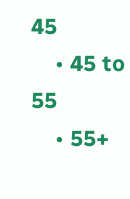45
    • 45 to 55
    • 55+